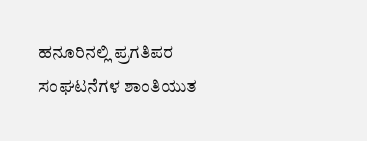ಹನೂರಿನಲ್ಲಿ ಪ್ರಗತಿಪರ ಸಂಘಟನೆಗಳ ಶಾಂತಿಯುತ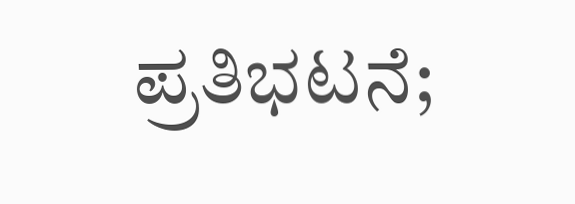ಪ್ರತಿಭಟನೆ;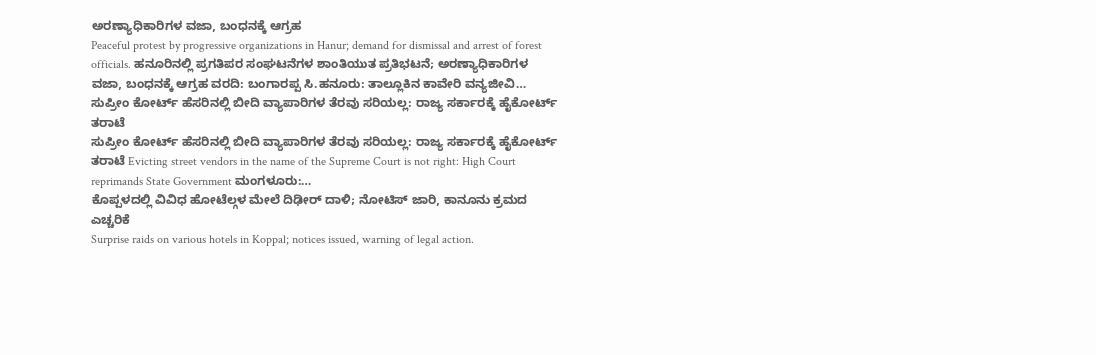ಅರಣ್ಯಾಧಿಕಾರಿಗಳ ವಜಾ, ಬಂಧನಕ್ಕೆ ಆಗ್ರಹ
Peaceful protest by progressive organizations in Hanur; demand for dismissal and arrest of forest officials. ಹನೂರಿನಲ್ಲಿ ಪ್ರಗತಿಪರ ಸಂಘಟನೆಗಳ ಶಾಂತಿಯುತ ಪ್ರತಿಭಟನೆ; ಅರಣ್ಯಾಧಿಕಾರಿಗಳ ವಜಾ, ಬಂಧನಕ್ಕೆ ಆಗ್ರಹ ವರದಿ: ಬಂಗಾರಪ್ಪ ಸಿ.ಹನೂರು: ತಾಲ್ಲೂಕಿನ ಕಾವೇರಿ ವನ್ಯಜೀವಿ…
ಸುಪ್ರೀಂ ಕೋರ್ಟ್ ಹೆಸರಿನಲ್ಲಿ ಬೀದಿ ವ್ಯಾಪಾರಿಗಳ ತೆರವು ಸರಿಯಲ್ಲ: ರಾಜ್ಯ ಸರ್ಕಾರಕ್ಕೆ ಹೈಕೋರ್ಟ್ ತರಾಟೆ
ಸುಪ್ರೀಂ ಕೋರ್ಟ್ ಹೆಸರಿನಲ್ಲಿ ಬೀದಿ ವ್ಯಾಪಾರಿಗಳ ತೆರವು ಸರಿಯಲ್ಲ: ರಾಜ್ಯ ಸರ್ಕಾರಕ್ಕೆ ಹೈಕೋರ್ಟ್ ತರಾಟೆ Evicting street vendors in the name of the Supreme Court is not right: High Court reprimands State Government ಮಂಗಳೂರು:…
ಕೊಪ್ಪಳದಲ್ಲಿ ವಿವಿಧ ಹೋಟೆಲ್ಗಳ ಮೇಲೆ ದಿಢೀರ್ ದಾಳಿ; ನೋಟಿಸ್ ಜಾರಿ, ಕಾನೂನು ಕ್ರಮದ ಎಚ್ಚರಿಕೆ
Surprise raids on various hotels in Koppal; notices issued, warning of legal action.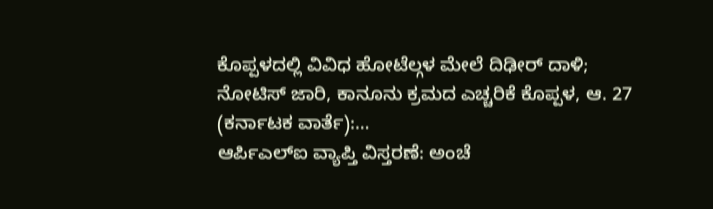ಕೊಪ್ಪಳದಲ್ಲಿ ವಿವಿಧ ಹೋಟೆಲ್ಗಳ ಮೇಲೆ ದಿಢೀರ್ ದಾಳಿ; ನೋಟಿಸ್ ಜಾರಿ, ಕಾನೂನು ಕ್ರಮದ ಎಚ್ಚರಿಕೆ ಕೊಪ್ಪಳ, ಆ. 27 (ಕರ್ನಾಟಕ ವಾರ್ತೆ):…
ಆರ್ಪಿಎಲ್ಐ ವ್ಯಾಪ್ತಿ ವಿಸ್ತರಣೆ: ಅಂಚೆ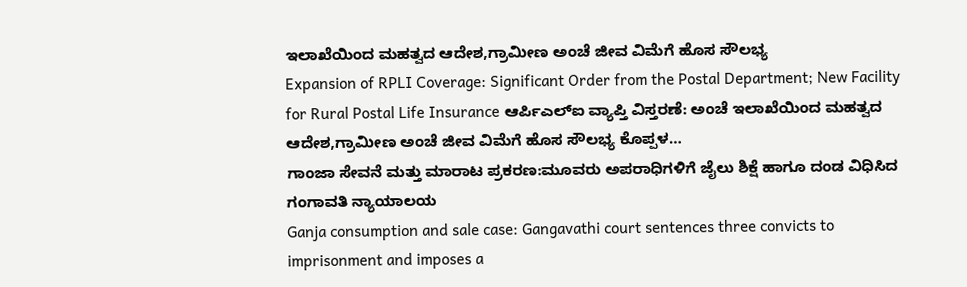ಇಲಾಖೆಯಿಂದ ಮಹತ್ವದ ಆದೇಶ,ಗ್ರಾಮೀಣ ಅಂಚೆ ಜೀವ ವಿಮೆಗೆ ಹೊಸ ಸೌಲಭ್ಯ
Expansion of RPLI Coverage: Significant Order from the Postal Department; New Facility for Rural Postal Life Insurance ಆರ್ಪಿಎಲ್ಐ ವ್ಯಾಪ್ತಿ ವಿಸ್ತರಣೆ: ಅಂಚೆ ಇಲಾಖೆಯಿಂದ ಮಹತ್ವದ ಆದೇಶ,ಗ್ರಾಮೀಣ ಅಂಚೆ ಜೀವ ವಿಮೆಗೆ ಹೊಸ ಸೌಲಭ್ಯ ಕೊಪ್ಪಳ…
ಗಾಂಜಾ ಸೇವನೆ ಮತ್ತು ಮಾರಾಟ ಪ್ರಕರಣ:ಮೂವರು ಅಪರಾಧಿಗಳಿಗೆ ಜೈಲು ಶಿಕ್ಷೆ ಹಾಗೂ ದಂಡ ವಿಧಿಸಿದ ಗಂಗಾವತಿ ನ್ಯಾಯಾಲಯ
Ganja consumption and sale case: Gangavathi court sentences three convicts to imprisonment and imposes a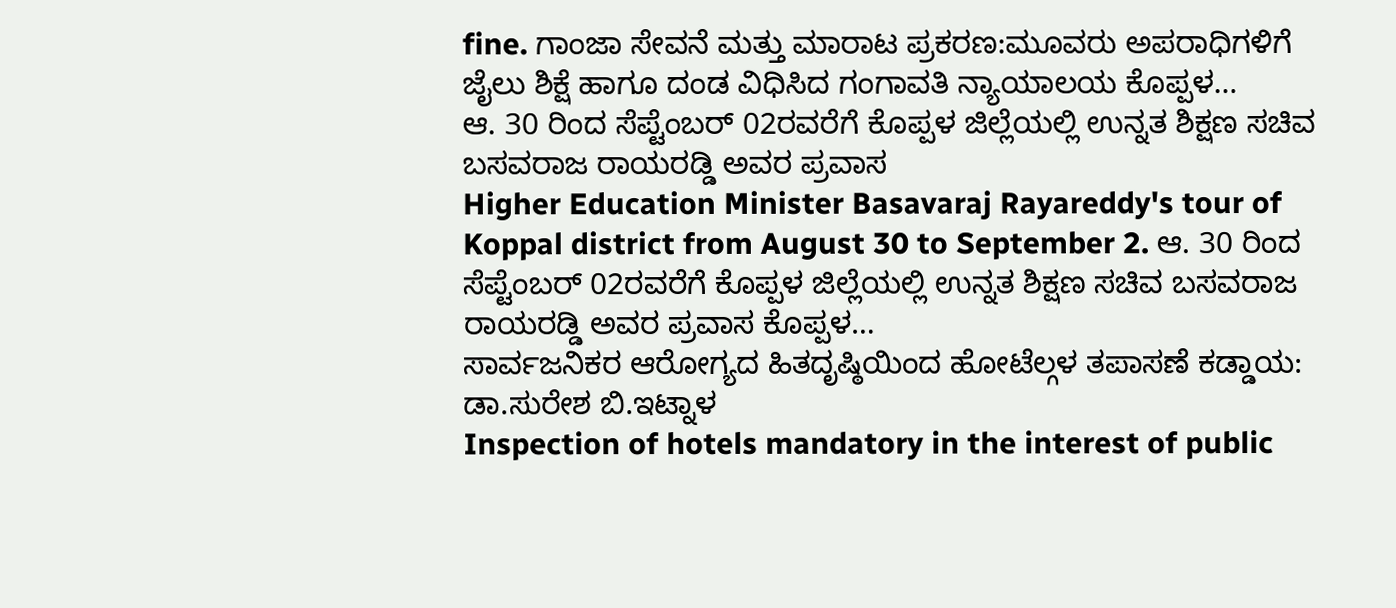fine. ಗಾಂಜಾ ಸೇವನೆ ಮತ್ತು ಮಾರಾಟ ಪ್ರಕರಣ:ಮೂವರು ಅಪರಾಧಿಗಳಿಗೆ ಜೈಲು ಶಿಕ್ಷೆ ಹಾಗೂ ದಂಡ ವಿಧಿಸಿದ ಗಂಗಾವತಿ ನ್ಯಾಯಾಲಯ ಕೊಪ್ಪಳ…
ಆ. 30 ರಿಂದ ಸೆಪ್ಟೆಂಬರ್ 02ರವರೆಗೆ ಕೊಪ್ಪಳ ಜಿಲ್ಲೆಯಲ್ಲಿ ಉನ್ನತ ಶಿಕ್ಷಣ ಸಚಿವ ಬಸವರಾಜ ರಾಯರಡ್ಡಿ ಅವರ ಪ್ರವಾಸ
Higher Education Minister Basavaraj Rayareddy's tour of Koppal district from August 30 to September 2. ಆ. 30 ರಿಂದ ಸೆಪ್ಟೆಂಬರ್ 02ರವರೆಗೆ ಕೊಪ್ಪಳ ಜಿಲ್ಲೆಯಲ್ಲಿ ಉನ್ನತ ಶಿಕ್ಷಣ ಸಚಿವ ಬಸವರಾಜ ರಾಯರಡ್ಡಿ ಅವರ ಪ್ರವಾಸ ಕೊಪ್ಪಳ…
ಸಾರ್ವಜನಿಕರ ಆರೋಗ್ಯದ ಹಿತದೃಷ್ಠಿಯಿಂದ ಹೋಟೆಲ್ಗಳ ತಪಾಸಣೆ ಕಡ್ಡಾಯ: ಡಾ.ಸುರೇಶ ಬಿ.ಇಟ್ನಾಳ
Inspection of hotels mandatory in the interest of public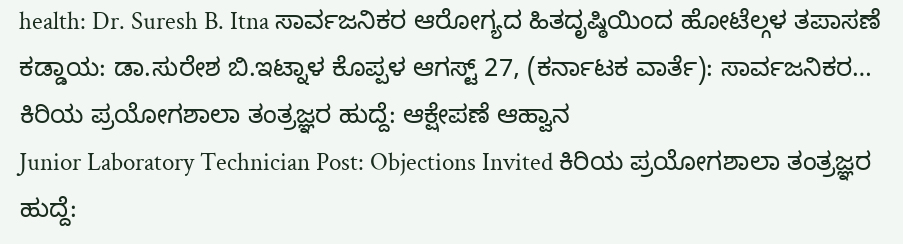health: Dr. Suresh B. Itna ಸಾರ್ವಜನಿಕರ ಆರೋಗ್ಯದ ಹಿತದೃಷ್ಠಿಯಿಂದ ಹೋಟೆಲ್ಗಳ ತಪಾಸಣೆ ಕಡ್ಡಾಯ: ಡಾ.ಸುರೇಶ ಬಿ.ಇಟ್ನಾಳ ಕೊಪ್ಪಳ ಆಗಸ್ಟ್ 27, (ಕರ್ನಾಟಕ ವಾರ್ತೆ): ಸಾರ್ವಜನಿಕರ…
ಕಿರಿಯ ಪ್ರಯೋಗಶಾಲಾ ತಂತ್ರಜ್ಞರ ಹುದ್ದೆ: ಆಕ್ಷೇಪಣೆ ಆಹ್ವಾನ
Junior Laboratory Technician Post: Objections Invited ಕಿರಿಯ ಪ್ರಯೋಗಶಾಲಾ ತಂತ್ರಜ್ಞರ ಹುದ್ದೆ: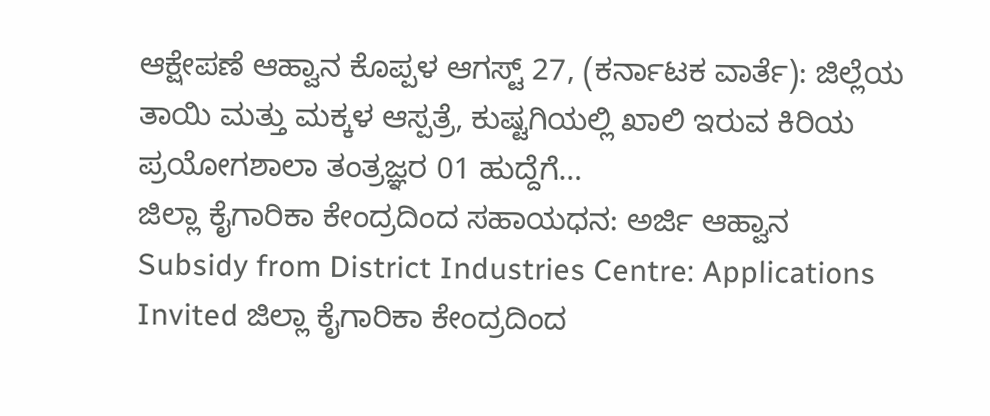ಆಕ್ಷೇಪಣೆ ಆಹ್ವಾನ ಕೊಪ್ಪಳ ಆಗಸ್ಟ್ 27, (ಕರ್ನಾಟಕ ವಾರ್ತೆ): ಜಿಲ್ಲೆಯ ತಾಯಿ ಮತ್ತು ಮಕ್ಕಳ ಆಸ್ಪತ್ರೆ, ಕುಷ್ಟಗಿಯಲ್ಲಿ ಖಾಲಿ ಇರುವ ಕಿರಿಯ ಪ್ರಯೋಗಶಾಲಾ ತಂತ್ರಜ್ಞರ 01 ಹುದ್ದೆಗೆ…
ಜಿಲ್ಲಾ ಕೈಗಾರಿಕಾ ಕೇಂದ್ರದಿಂದ ಸಹಾಯಧನ: ಅರ್ಜಿ ಆಹ್ವಾನ
Subsidy from District Industries Centre: Applications Invited ಜಿಲ್ಲಾ ಕೈಗಾರಿಕಾ ಕೇಂದ್ರದಿಂದ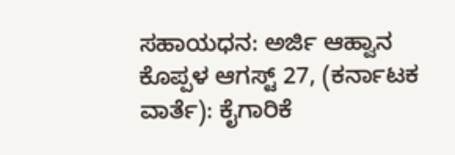ಸಹಾಯಧನ: ಅರ್ಜಿ ಆಹ್ವಾನ ಕೊಪ್ಪಳ ಆಗಸ್ಟ್ 27, (ಕರ್ನಾಟಕ ವಾರ್ತೆ): ಕೈಗಾರಿಕೆ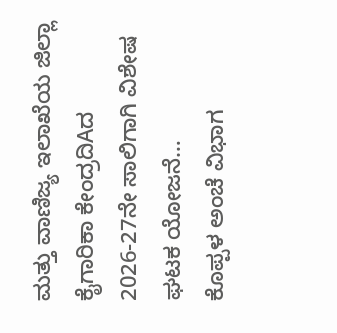ಮತ್ತು ವಾಣಿಜ್ಯ ಇಲಾಖೆಯ ಜಿಲ್ಲಾ ಕೈಗಾರಿಕಾ ಕೇಂದ್ರದಿAದ 2026-27ನೇ ಸಾಲಿಗಾಗಿ ವಿಶೇಷ ಘಟಕ ಯೋಜನೆ…
ಕೊಪ್ಪಳ ಅಂಚೆ ವಿಭಾಗ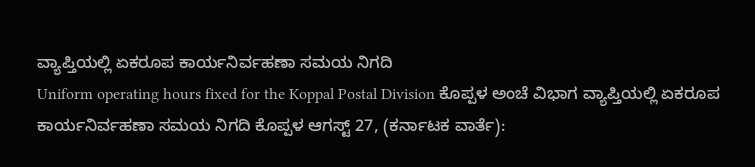ವ್ಯಾಪ್ತಿಯಲ್ಲಿ ಏಕರೂಪ ಕಾರ್ಯನಿರ್ವಹಣಾ ಸಮಯ ನಿಗದಿ
Uniform operating hours fixed for the Koppal Postal Division ಕೊಪ್ಪಳ ಅಂಚೆ ವಿಭಾಗ ವ್ಯಾಪ್ತಿಯಲ್ಲಿ ಏಕರೂಪ ಕಾರ್ಯನಿರ್ವಹಣಾ ಸಮಯ ನಿಗದಿ ಕೊಪ್ಪಳ ಆಗಸ್ಟ್ 27, (ಕರ್ನಾಟಕ ವಾರ್ತೆ):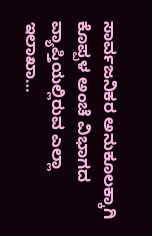ಸಾರ್ವಜನಿಕರ ಅನುಕೂಲಕ್ಕಾಗಿ ಕೊಪ್ಪಳ ಅಂಚೆ ವಿಭಾಗದ ವ್ಯಾಪ್ತಿಯಲ್ಲಿರುವ ಎಲ್ಲಾ ಇಲಾಖಾ…